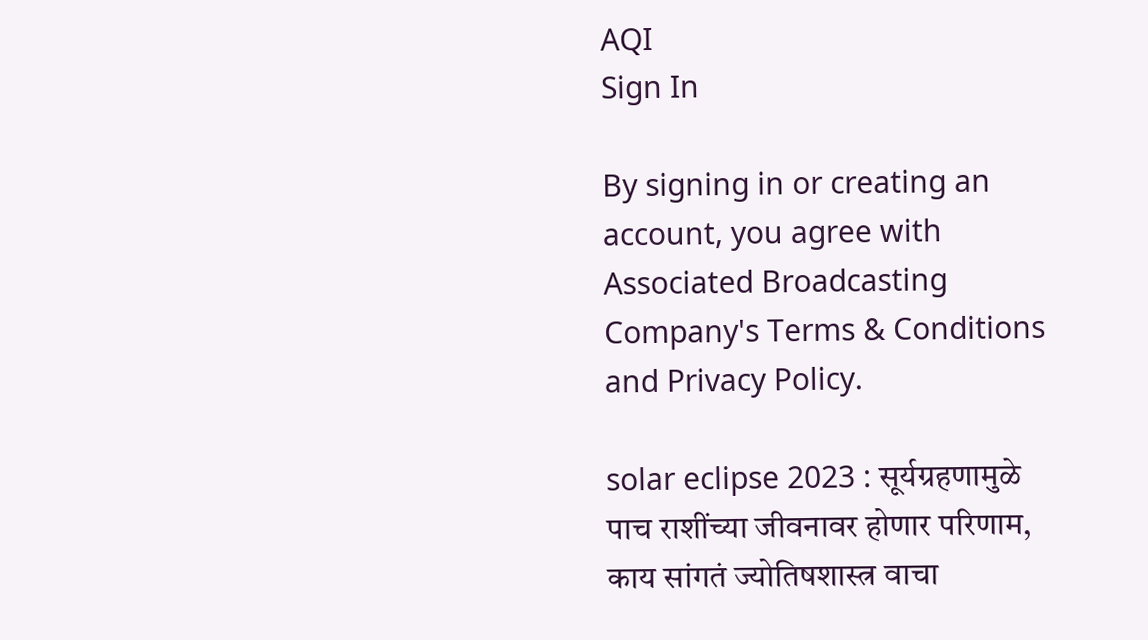AQI
Sign In

By signing in or creating an account, you agree with Associated Broadcasting Company's Terms & Conditions and Privacy Policy.

solar eclipse 2023 : सूर्यग्रहणामुळे पाच राशींच्या जीवनावर होणार परिणाम, काय सांगतं ज्योतिषशास्त्र वाचा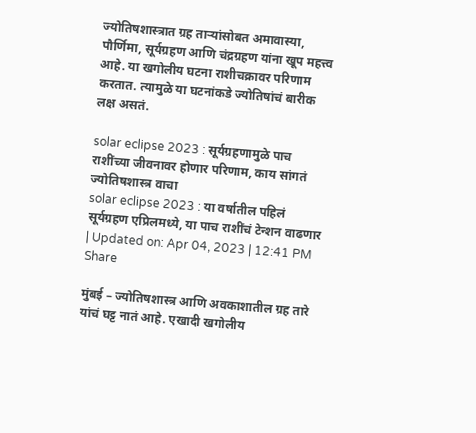ज्योतिषशास्त्रात ग्रह ताऱ्यांसोबत अमावास्या, पौर्णिमा, सूर्यग्रहण आणि चंद्रग्रहण यांना खूप महत्त्व आहे. या खगोलीय घटना राशीचक्रावर परिणाम करतात. त्यामुळे या घटनांकडे ज्योतिषांचं बारीक लक्ष असतं.

solar eclipse 2023 : सूर्यग्रहणामुळे पाच राशींच्या जीवनावर होणार परिणाम, काय सांगतं ज्योतिषशास्त्र वाचा
solar eclipse 2023 : या वर्षातील पहिलं सूर्यग्रहण एप्रिलमध्ये, या पाच राशींचं टेन्शन वाढणार
| Updated on: Apr 04, 2023 | 12:41 PM
Share

मुंबई – ज्योतिषशास्त्र आणि अवकाशातील ग्रह तारे यांचं घट्ट नातं आहे. एखादी खगोलीय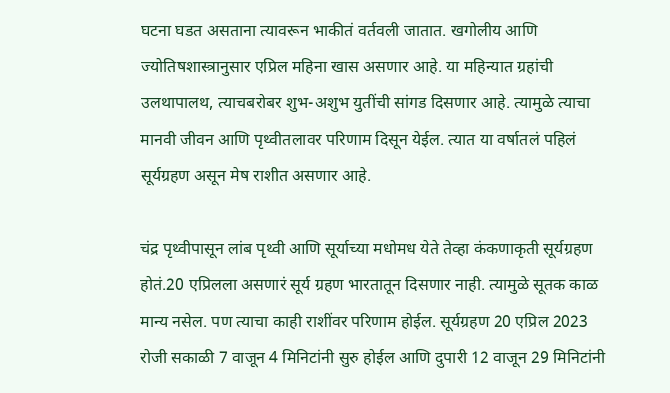घटना घडत असताना त्यावरून भाकीतं वर्तवली जातात. खगोलीय आणि ज्योतिषशास्त्रानुसार एप्रिल महिना खास असणार आहे. या महिन्यात ग्रहांची उलथापालथ, त्याचबरोबर शुभ-अशुभ युतींची सांगड दिसणार आहे. त्यामुळे त्याचा मानवी जीवन आणि पृथ्वीतलावर परिणाम दिसून येईल. त्यात या वर्षातलं पहिलं सूर्यग्रहण असून मेष राशीत असणार आहे.

चंद्र पृथ्वीपासून लांब पृथ्वी आणि सूर्याच्या मधोमध येते तेव्हा कंकणाकृती सूर्यग्रहण होतं.20 एप्रिलला असणारं सूर्य ग्रहण भारतातून दिसणार नाही. त्यामुळे सूतक काळ मान्य नसेल. पण त्याचा काही राशींवर परिणाम होईल. सूर्यग्रहण 20 एप्रिल 2023 रोजी सकाळी 7 वाजून 4 मिनिटांनी सुरु होईल आणि दुपारी 12 वाजून 29 मिनिटांनी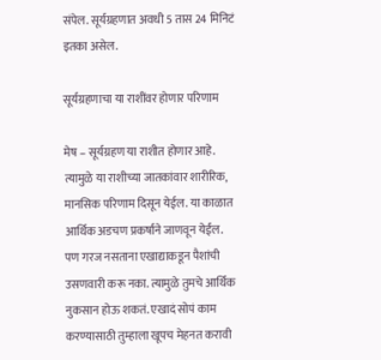संपेल. सूर्यग्रहणात अवधी 5 तास 24 मिनिटं इतका असेल.

सूर्यग्रहणाचा या राशींवर होणार परिणाम

मेष – सूर्यग्रहण या राशीत होणार आहे. त्यामुळे या राशीच्या जातकांवार शारीरिक, मानसिक परिणाम दिसून येईल. या काळात आर्थिक अडचण प्रकर्षाने जाणवून येईल. पण गरज नसताना एखाद्याकडून पैशांची उसणवारी करू नका. त्यामुळे तुमचे आर्थिक नुकसान होऊ शकतं. एखादं सोपं काम करण्यासाठी तुम्हाला खूपच मेहनत करावी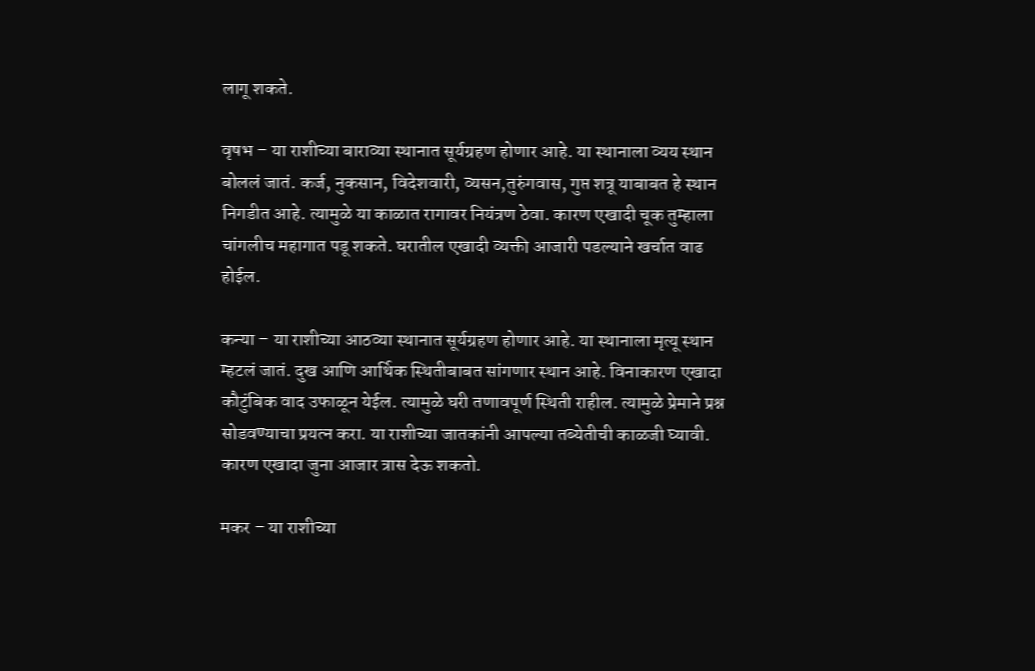लागू शकते.

वृषभ – या राशीच्या बाराव्या स्थानात सूर्यग्रहण होणार आहे. या स्थानाला व्यय स्थान बोललं जातं. कर्ज, नुकसान, विदेशवारी, व्यसन,तुरुंगवास, गुप्त शत्रू याबाबत हे स्थान निगडीत आहे. त्यामुळे या काळात रागावर नियंत्रण ठेवा. कारण एखादी चूक तुम्हाला चांगलीच महागात पडू शकते. घरातील एखादी व्यक्ती आजारी पडल्याने खर्चात वाढ होईल.

कन्या – या राशीच्या आठव्या स्थानात सूर्यग्रहण होणार आहे. या स्थानाला मृत्यू स्थान म्हटलं जातं. दुख आणि आर्थिक स्थितीबाबत सांगणार स्थान आहे. विनाकारण एखादा कौटुंबिक वाद उफाळून येईल. त्यामुळे घरी तणावपूर्ण स्थिती राहील. त्यामुळे प्रेमाने प्रश्न सोडवण्याचा प्रयत्न करा. या राशीच्या जातकांनी आपल्या तब्येतीची काळजी घ्यावी. कारण एखादा जुना आजार त्रास देऊ शकतो.

मकर – या राशीच्या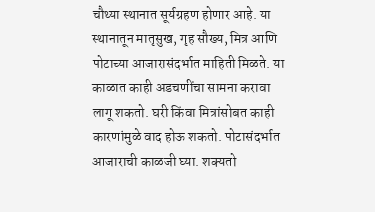चौथ्या स्थानात सूर्यग्रहण होणार आहे. या स्थानातून मातृसुख, गृह सौख्य, मित्र आणि पोटाच्या आजारासंदर्भात माहिती मिळते. या काळात काही अडचणींचा सामना करावा लागू शकतो. घरी किंवा मित्रांसोबत काही कारणांमुळे वाद होऊ शकतो. पोटासंदर्भात आजाराची काळजी घ्या. शक्यतो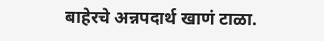बाहेरचे अन्नपदार्थ खाणं टाळा.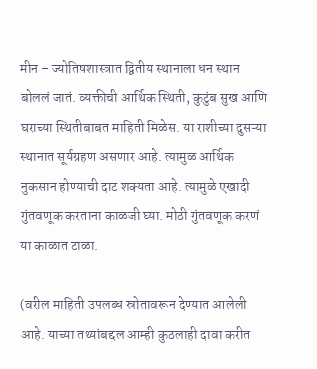मीन – ज्योतिषशास्त्रात द्वितीय स्थानाला धन स्थान बोललं जातं. व्यक्तीची आर्थिक स्थिती, कुटुंब सुख आणि घराच्या स्थितीबाबत माहिती मिळेस. या राशीच्या दुसऱ्या स्थानात सूर्यग्रहण असणार आहे. त्यामुळ आर्थिक नुकसान होण्याची दाट शक्यता आहे. त्यामुळे एखादी गुंतवणूक करताना काळजी घ्या. मोठी गुंतवणूक करणं या काळात टाळा.

(वरील माहिती उपलब्ध स्रोतावरून देण्यात आलेली आहे. याच्या तथ्यांबद्दल आम्ही कुठलाही दावा करीत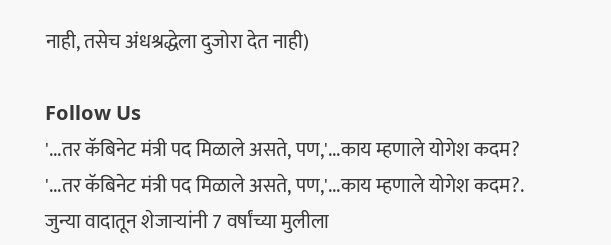नाही, तसेच अंधश्रद्धेला दुजोरा देत नाही)

Follow Us
'...तर कॅबिनेट मंत्री पद मिळाले असते, पण,'...काय म्हणाले योगेश कदम?
'...तर कॅबिनेट मंत्री पद मिळाले असते, पण,'...काय म्हणाले योगेश कदम?.
जुन्या वादातून शेजाऱ्यांनी 7 वर्षांच्या मुलीला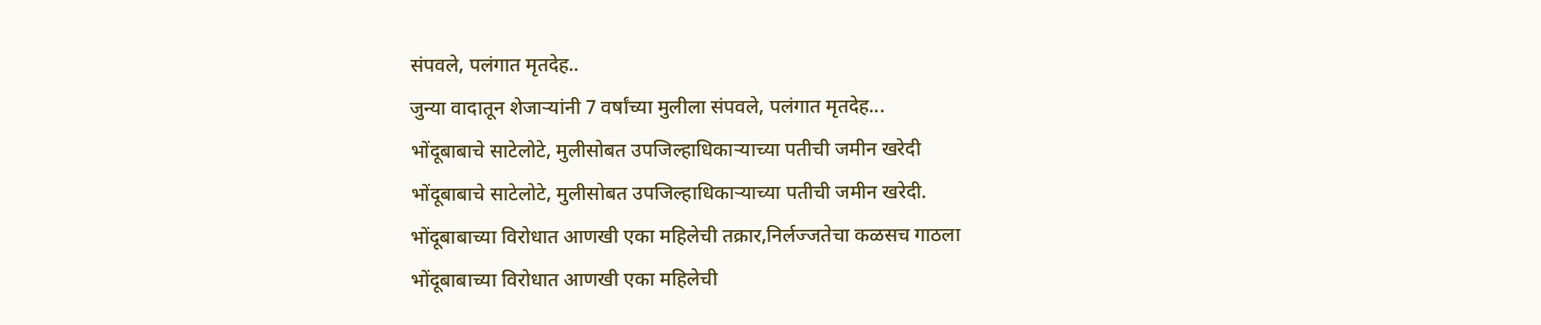संपवले, पलंगात मृतदेह..
जुन्या वादातून शेजाऱ्यांनी 7 वर्षांच्या मुलीला संपवले, पलंगात मृतदेह...
भोंदूबाबाचे साटेलोटे, मुलीसोबत उपजिल्हाधिकाऱ्याच्या पतीची जमीन खरेदी
भोंदूबाबाचे साटेलोटे, मुलीसोबत उपजिल्हाधिकाऱ्याच्या पतीची जमीन खरेदी.
भोंदूबाबाच्या विरोधात आणखी एका महिलेची तक्रार,निर्लज्जतेचा कळसच गाठला
भोंदूबाबाच्या विरोधात आणखी एका महिलेची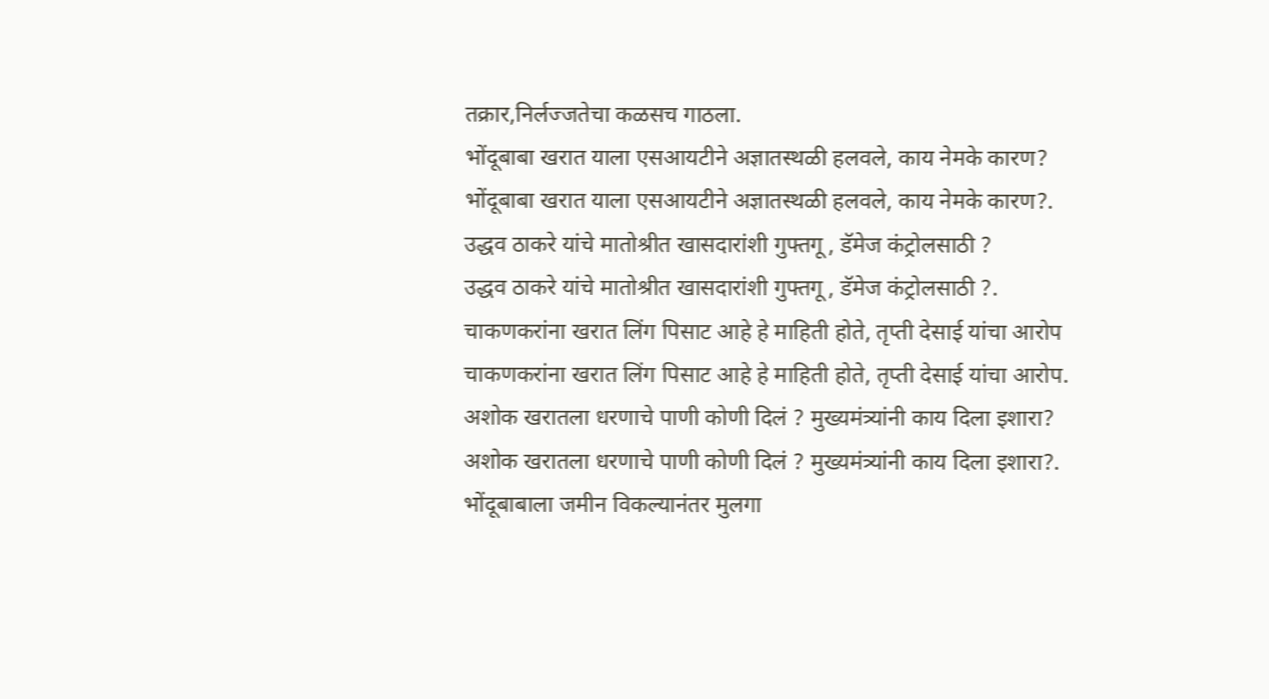तक्रार,निर्लज्जतेचा कळसच गाठला.
भोंदूबाबा खरात याला एसआयटीने अज्ञातस्थळी हलवले, काय नेमके कारण?
भोंदूबाबा खरात याला एसआयटीने अज्ञातस्थळी हलवले, काय नेमके कारण?.
उद्धव ठाकरे यांचे मातोश्रीत खासदारांशी गुफ्तगू , डॅमेज कंट्रोलसाठी ?
उद्धव ठाकरे यांचे मातोश्रीत खासदारांशी गुफ्तगू , डॅमेज कंट्रोलसाठी ?.
चाकणकरांना खरात लिंग पिसाट आहे हे माहिती होते, तृप्ती देसाई यांचा आरोप
चाकणकरांना खरात लिंग पिसाट आहे हे माहिती होते, तृप्ती देसाई यांचा आरोप.
अशोक खरातला धरणाचे पाणी कोणी दिलं ? मुख्यमंत्र्यांनी काय दिला इशारा?
अशोक खरातला धरणाचे पाणी कोणी दिलं ? मुख्यमंत्र्यांनी काय दिला इशारा?.
भोंदूबाबाला जमीन विकल्यानंतर मुलगा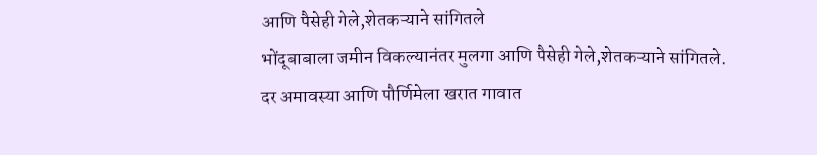आणि पैसेही गेले,शेतकऱ्याने सांगितले
भोंदूबाबाला जमीन विकल्यानंतर मुलगा आणि पैसेही गेले,शेतकऱ्याने सांगितले.
दर अमावस्या आणि पौर्णिमेला खरात गावात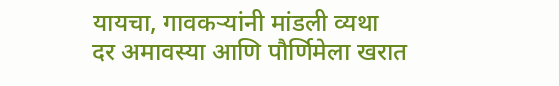यायचा, गावकऱ्यांनी मांडली व्यथा
दर अमावस्या आणि पौर्णिमेला खरात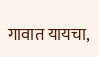गावात यायचा,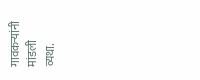गावकऱ्यांनी मांडली व्यथा.